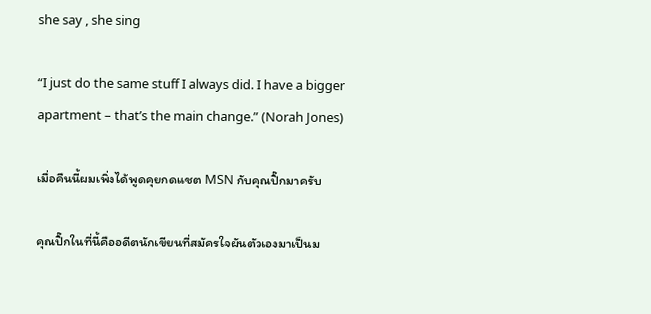she say , she sing

“I just do the same stuff I always did. I have a bigger apartment – that’s the main change.” (Norah Jones)

เมื่อคืนนี้ผมเพิ่งได้พูดคุยกดแชต MSN กับคุณปิ๊กมาครับ

คุณปิ๊กในที่นี้คืออดีตนักเขียนที่สมัครใจผันตัวเองมาเป็นม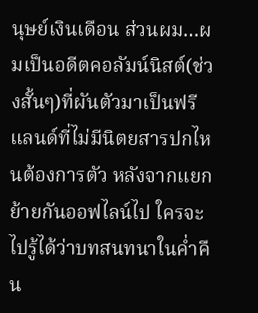นุษย์เงินเดือน ส่วนผม…ผมเป็นอดีตคอลัมน์นิสต์(ช่วงสั้นๆ)ที่ผันตัวมาเป็นฟรีแลนด์ที่ไม่มีนิตยสารปกไหนต้องการตัว หลังจากแยกย้ายกันออฟไลน์ไป ใครจะไปรู้ได้ว่าบทสนทนาในค่ำคืน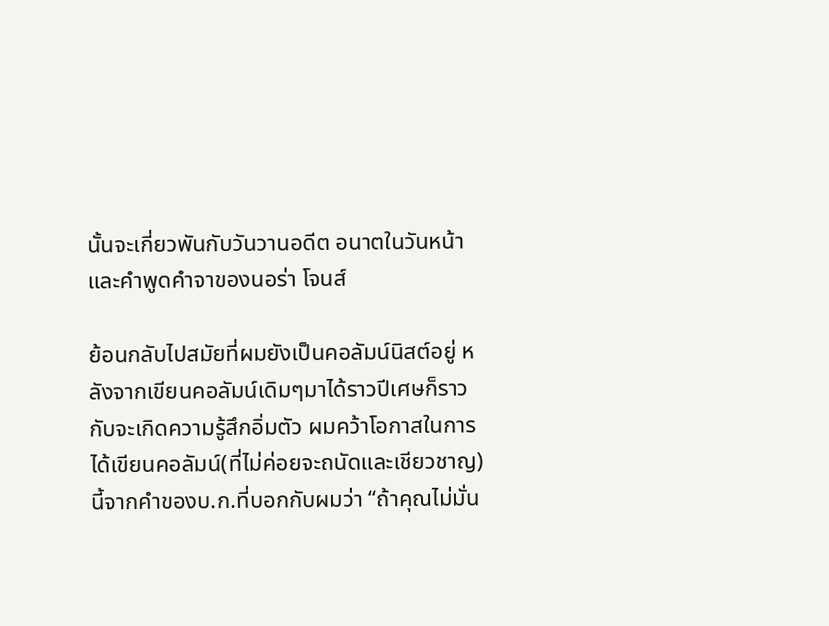นั้นจะเกี่ยวพันกับวันวานอดีต อนาตในวันหน้า และคำพูดคำจาของนอร่า โจนส์

ย้อนกลับไปสมัยที่ผมยังเป็นคอลัมน์นิสต์อยู่ หลังจากเขียนคอลัมน์เดิมๆมาได้ราวปีเศษก็ราวกับจะเกิดความรู้สึกอิ่มตัว ผมคว้าโอกาสในการได้เขียนคอลัมน์(ที่ไม่ค่อยจะถนัดและเชียวชาญ)นี้จากคำของบ.ก.ที่บอกกับผมว่า “ถ้าคุณไม่มั่น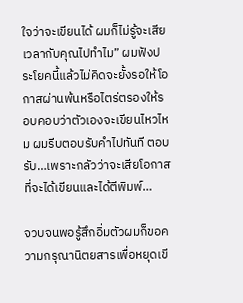ใจว่าจะเขียนได้ ผมก็ไม่รู้จะเสียเวลากับคุณไปทำไม” ผมฟังประโยคนี้แล้วไม่คิดจะยั้งรอให้โอกาสผ่านพ้นหรือไตร่ตรองให้รอบคอบว่าตัวเองจะเขียนไหวไหม ผมรีบตอบรับคำไปทันที ตอบรับ…เพราะกลัวว่าจะเสียโอกาสที่จะได้เขียนและได้ตีพิมพ์…

จวบจนพอรู้สึกอิ่มตัวผมก็ขอความกรุณานิตยสารเพื่อหยุดเขี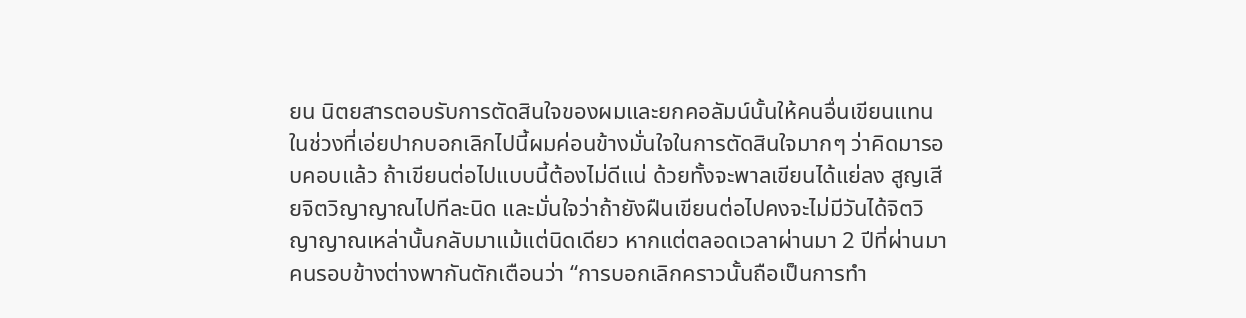ยน นิตยสารตอบรับการตัดสินใจของผมและยกคอลัมน์นั้นให้คนอื่นเขียนแทน ในช่วงที่เอ่ยปากบอกเลิกไปนี้ผมค่อนข้างมั่นใจในการตัดสินใจมากๆ ว่าคิดมารอบคอบแล้ว ถ้าเขียนต่อไปแบบนี้ต้องไม่ดีแน่ ด้วยทั้งจะพาลเขียนได้แย่ลง สูญเสียจิตวิญาญาณไปทีละนิด และมั่นใจว่าถ้ายังฝืนเขียนต่อไปคงจะไม่มีวันได้จิตวิญาญาณเหล่านั้นกลับมาแม้แต่นิดเดียว หากแต่ตลอดเวลาผ่านมา 2 ปีที่ผ่านมา คนรอบข้างต่างพากันตักเตือนว่า “การบอกเลิกคราวนั้นถือเป็นการทำ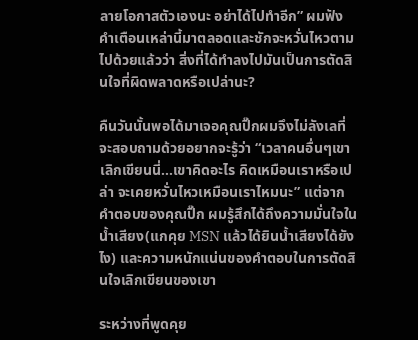ลายโอกาสตัวเองนะ อย่าได้ไปทำอีก” ผมฟังคำเตือนเหล่านี้มาตลอดและชักจะหวั่นไหวตามไปด้วยแล้วว่า สิ่งที่ได้ทำลงไปมันเป็นการตัดสินใจที่ผิดพลาดหรือเปล่านะ?

คืนวันนั้นพอได้มาเจอคุณปิ๊กผมจึงไม่ลังเลที่จะสอบถามด้วยอยากจะรู้ว่า “เวลาคนอื่นๆเขาเลิกเขียนนี่…เขาคิดอะไร คิดเหมือนเราหรือเปล่า จะเคยหวั่นไหวเหมือนเราไหมนะ” แต่จากคำตอบของคุณปิ๊ก ผมรู้สึกได้ถึงความมั่นใจในน้ำเสียง(แกคุย MSN แล้วได้ยินน้ำเสียงได้ยังไง) และความหนักแน่นของคำตอบในการตัดสินใจเลิกเขียนของเขา

ระหว่างที่พูดคุย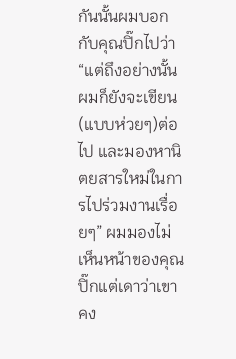กันนั้นผมบอกกับคุณปิ๊กไปว่า “แต่ถึงอย่างนั้นผมก็ยังจะเขียน(แบบห่วยๆ)ต่อไป และมองหานิตยสารใหม่ในการไปร่วมงานเรื่อยๆ” ผมมองไม่เห็นหน้าของคุณปิ๊กแต่เดาว่าเขาคง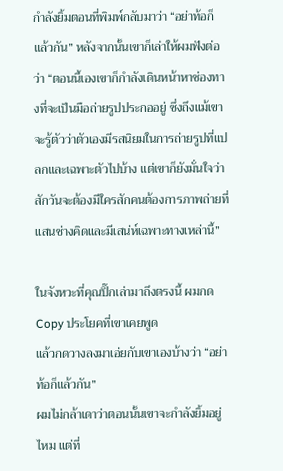กำลังยิ้มตอนที่พิมพ์กลับมาว่า “อย่าท้อก็แล้วกัน” หลังจากนั้นเขาก็เล่าให้ผมฟังต่อว่า “ตอนนี้เองเขาก็กำลังเดินหน้าหาช่องทางที่จะเป็นมือถ่ายรูปประกออยู่ ซึ่งถึงแม้เขาจะรู้ตัวว่าตัวเองมีรสนิยมในการถ่ายรูปที่แปลกและเฉพาะตัวไปบ้าง แต่เขาก็ยังมั่นใจว่าสักวันจะต้องมีใครสักคนต้องการภาพถ่ายที่แสนช่างคิดและมีเสน่ห์เฉพาะทางเหล่านี้”

ในจังหวะที่คุณปิ๊กเล่ามาถึงตรงนี้ ผมกด Copy ประโยคที่เขาเคยพูด
แล้วกดวางลงมาเอ่ยกับเขาเองบ้างว่า “อย่าท้อก็แล้วกัน”
ผมไม่กล้าเดาว่าตอนนั้นเขาจะกำลังยิ้มอยู่ไหม แต่ที่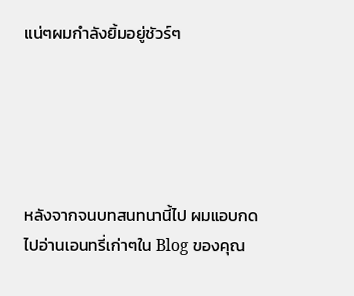แน่ๆผมกำลังยิ้มอยู่ชัวร์ๆ





หลังจากจนบทสนทนานี้ไป ผมแอบกดไปอ่านเอนทรี่เก่าๆใน Blog ของคุณ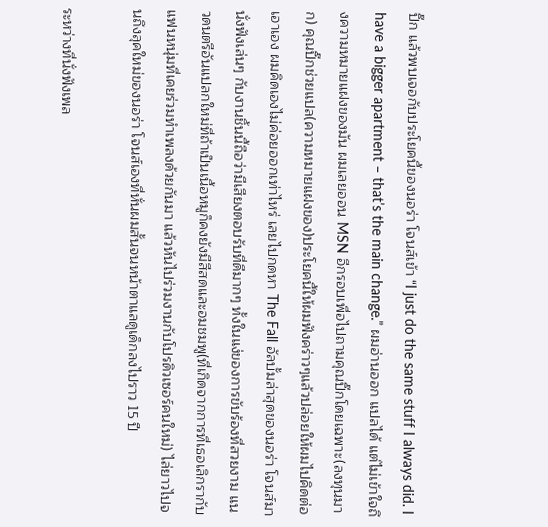ปิ๊ก แล้วพบเจอกับประโยคนี้ของนอร่า โจนส์เข้า “I just do the same stuff I always did. I have a bigger apartment – that’s the main change.” ผมอ่านออก แปลได้ แต่ไม่เข้าใจถึงความหมายแฝงของมัน ผมเลยออน MSN อีกรอบเพื่อไปถามคุณปิ๊กโดยเฉพาะ(ลงทุนมาก) คุณปิ๊กช่วยแปล(ความหมายแฝงของ)ประโยคนี้ให้ผมฟังคร่าวๆแล้วปล่อยให้ผมไปคิดต่อเอาเอง ผมคิดเองไม่ค่อยออกเท่าไหร่ เลยไปกดหา The Fall อัลบั้มล่าสุดของนอร่า โจนส์มานั่งฟังเล่นๆ กับงานชิ้นนี้ถือว่ามีเสียงตอบรับที่ดีมากๆ ทั้งในแง่ของการขับร้องที่สวยงาม แนวดนตรีอันแปลกใหม่ที่ถ้าเป็นเนื้อหมูก็คงยังมีสีสดและอมชมพู(ที่เกิดจากการที่เธอเลิกรากับแฟนหนุ่มที่เคยร่วมทำเพลงด้วยกันมา แล้วหันไปร่วมงานกับโปรดิวเซอร์คนใหม่) ไล่ยาวไปจนถึงลุคใหม่ของนอร่า โจนส์เองที่หั่นผมสั้นจนหน้าตาแลดูเด็กลงไปราว 15 ปี

ระหว่างที่นั่งฟังเพล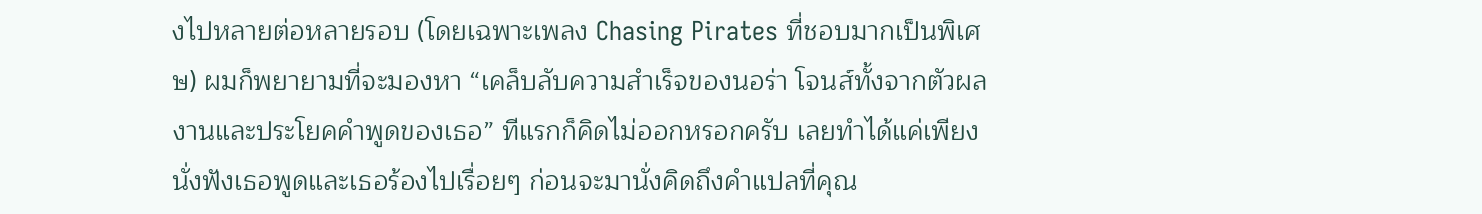งไปหลายต่อหลายรอบ (โดยเฉพาะเพลง Chasing Pirates ที่ชอบมากเป็นพิเศษ) ผมก็พยายามที่จะมองหา “เคล็บลับความสำเร็จของนอร่า โจนส์ทั้งจากตัวผลงานและประโยคคำพูดของเธอ” ทีแรกก็คิดไม่ออกหรอกครับ เลยทำได้แค่เพียงนั่งฟังเธอพูดและเธอร้องไปเรื่อยๆ ก่อนจะมานั่งคิดถึงคำแปลที่คุณ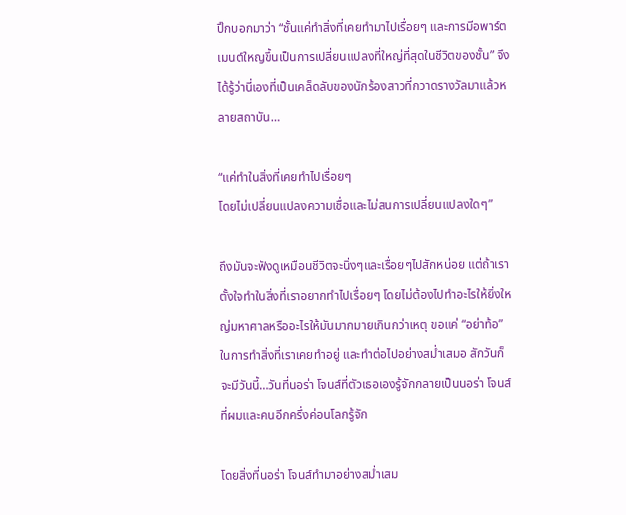ปิ๊กบอกมาว่า “ชั้นแค่ทำสิ่งที่เคยทำมาไปเรื่อยๆ และการมีอพาร์ตเมนต์ใหญขึ้นเป็นการเปลี่ยนแปลงที่ใหญ่ที่สุดในชีวิตของชั้น” จึงได้รู้ว่านี่เองที่เป็นเคล็ดลับของนักร้องสาวที่กวาดรางวัลมาแล้วหลายสถาบัน…

“แค่ทำในสิ่งที่เคยทำไปเรื่อยๆ
โดยไม่เปลี่ยนแปลงความเชื่อและไม่สนการเปลี่ยนแปลงใดๆ”

ถึงมันจะฟังดูเหมือนชีวิตจะนิ่งๆและเรื่อยๆไปสักหน่อย แต่ถ้าเราตั้งใจทำในสิ่งที่เราอยากทำไปเรื่อยๆ โดยไม่ต้องไปทำอะไรให้ยิ่งใหญ่มหาศาลหรืออะไรให้มันมากมายเกินกว่าเหตุ ขอแค่ “อย่าท้อ” ในการทำสิ่งที่เราเคยทำอยู่ และทำต่อไปอย่างสม่ำเสมอ สักวันก็จะมีวันนี้…วันที่นอร่า โจนส์ที่ตัวเธอเองรู้จักกลายเป็นนอร่า โจนส์ที่ผมและคนอีกครึ่งค่อนโลกรู้จัก

โดยสิ่งที่นอร่า โจนส์ทำมาอย่างสม่ำเสม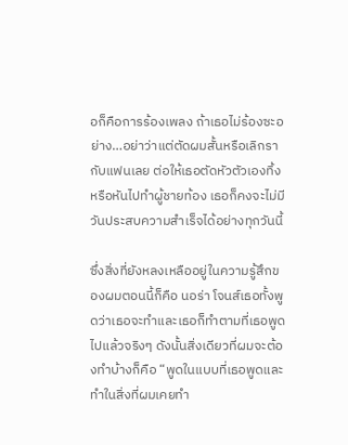อก็คือการร้องเพลง ถ้าเธอไม่ร้องซะอย่าง…อย่าว่าแต่ตัดผมสั้นหรือเลิกรากับแฟนเลย ต่อให้เธอตัดหัวตัวเองทิ้งหรือหันไปทำผู้ชายท้อง เธอก็คงจะไม่มีวันประสบความสำเร็จได้อย่างทุกวันนี้

ซึ่งสิ่งที่ยังหลงเหลืออยู่ในความรู้สึกของผมตอนนี้ก็คือ นอร่า โจนส์เธอทั้งพูดว่าเธอจะทำและเธอก็ทำตามที่เธอพูดไปแล้วจริงๆ ดังนั้นสิ่งเดียวที่ผมจะต้องทำบ้างก็คือ “พูดในแบบที่เธอพูดและทำในสิ่งที่ผมเคยทำ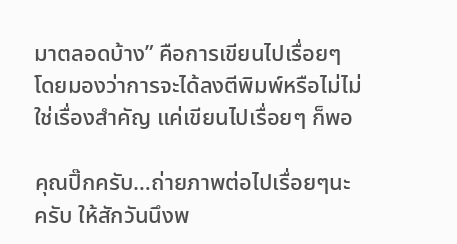มาตลอดบ้าง” คือการเขียนไปเรื่อยๆ โดยมองว่าการจะได้ลงตีพิมพ์หรือไม่ไม่ใช่เรื่องสำคัญ แค่เขียนไปเรื่อยๆ ก็พอ

คุณปิ๊กครับ…ถ่ายภาพต่อไปเรื่อยๆนะครับ ให้สักวันนึงพ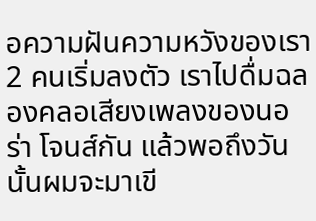อความฝันความหวังของเรา 2 คนเริ่มลงตัว เราไปดื่มฉลองคลอเสียงเพลงของนอร่า โจนส์กัน แล้วพอถึงวันนั้นผมจะมาเขี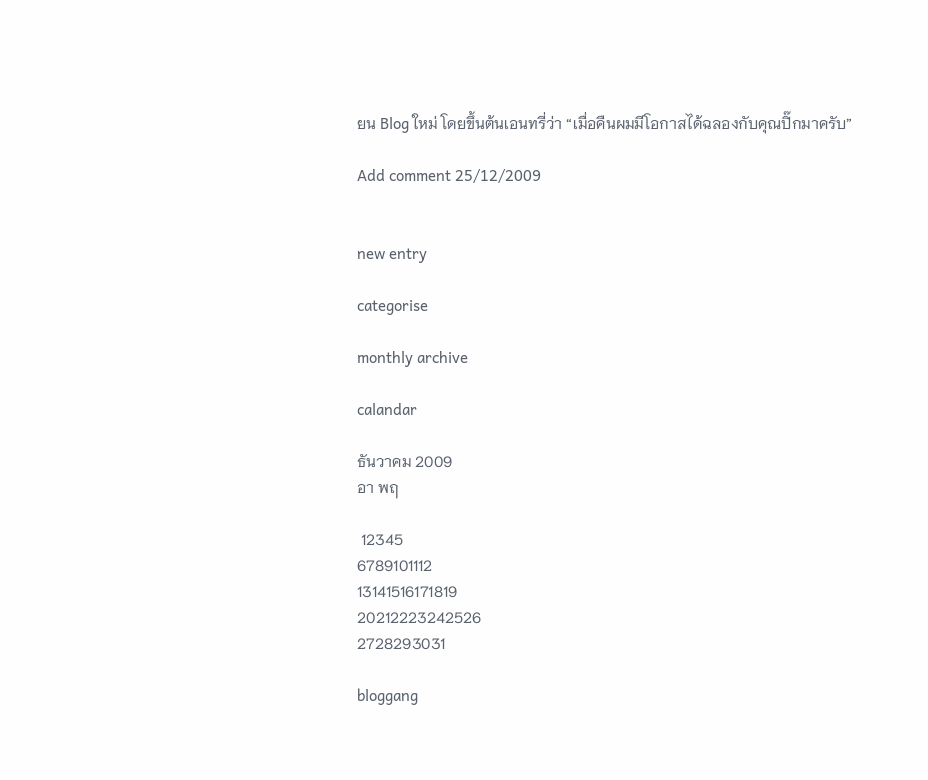ยน Blog ใหม่ โดยขึ้นต้นเอนทรี่ว่า “เมื่อคืนผมมีโอกาสได้ฉลองกับคุณปิ๊กมาครับ”

Add comment 25/12/2009


new entry

categorise

monthly archive

calandar

ธันวาคม 2009
อา พฤ

 12345
6789101112
13141516171819
20212223242526
2728293031

bloggang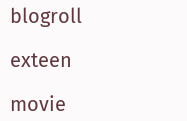blogroll

exteen

movie